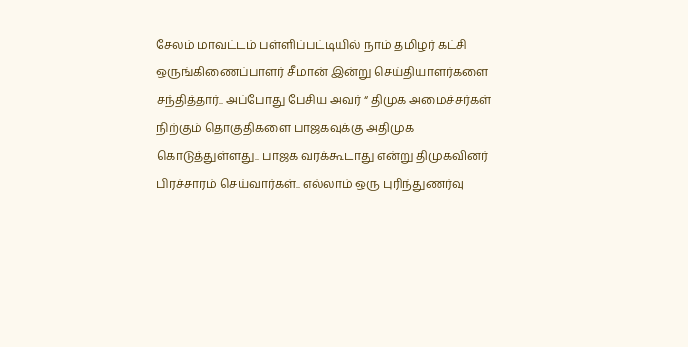சேலம் மாவட்டம் பள்ளிப்பட்டியில் நாம் தமிழர் கட்சி ஒருங்கிணைப்பாளர் சீமான் இன்று செய்தியாளர்களை சந்தித்தார்.. அப்போது பேசிய அவர் “ திமுக அமைச்சர்கள் நிற்கும் தொகுதிகளை பாஜகவுக்கு அதிமுக கொடுத்துள்ளது.. பாஜக வரக்கூடாது என்று திமுகவினர் பிரச்சாரம் செய்வார்கள்.. எல்லாம் ஒரு புரிந்துணர்வு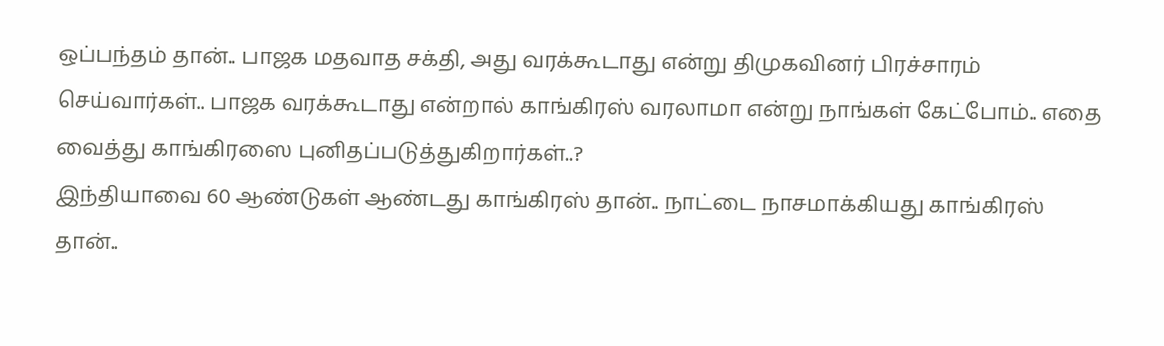ஒப்பந்தம் தான்.. பாஜக மதவாத சக்தி, அது வரக்கூடாது என்று திமுகவினர் பிரச்சாரம் செய்வார்கள்.. பாஜக வரக்கூடாது என்றால் காங்கிரஸ் வரலாமா என்று நாங்கள் கேட்போம்.. எதை வைத்து காங்கிரஸை புனிதப்படுத்துகிறார்கள்..?
இந்தியாவை 60 ஆண்டுகள் ஆண்டது காங்கிரஸ் தான்.. நாட்டை நாசமாக்கியது காங்கிரஸ் தான்..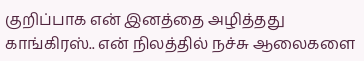குறிப்பாக என் இனத்தை அழித்தது காங்கிரஸ்.. என் நிலத்தில் நச்சு ஆலைகளை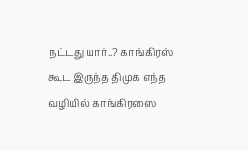நட்டது யார்..? காங்கிரஸ் கூட இருந்த திமுக எந்த வழியில் காங்கிரஸை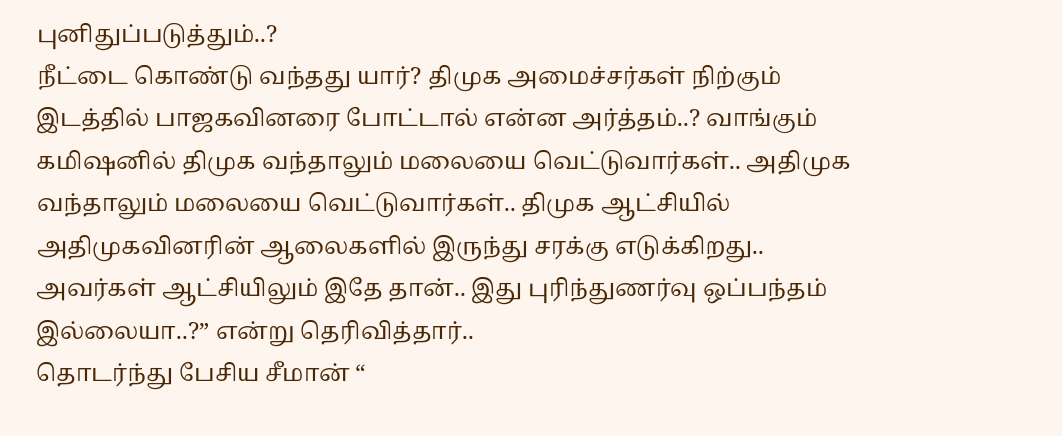புனிதுப்படுத்தும்..?
நீட்டை கொண்டு வந்தது யார்? திமுக அமைச்சர்கள் நிற்கும் இடத்தில் பாஜகவினரை போட்டால் என்ன அர்த்தம்..? வாங்கும் கமிஷனில் திமுக வந்தாலும் மலையை வெட்டுவார்கள்.. அதிமுக வந்தாலும் மலையை வெட்டுவார்கள்.. திமுக ஆட்சியில் அதிமுகவினரின் ஆலைகளில் இருந்து சரக்கு எடுக்கிறது.. அவர்கள் ஆட்சியிலும் இதே தான்.. இது புரிந்துணர்வு ஒப்பந்தம் இல்லையா..?” என்று தெரிவித்தார்..
தொடர்ந்து பேசிய சீமான் “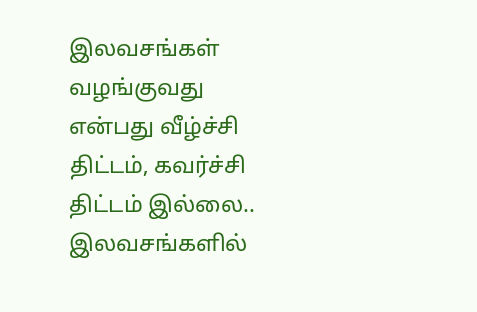இலவசங்கள் வழங்குவது என்பது வீழ்ச்சி திட்டம், கவர்ச்சி திட்டம் இல்லை.. இலவசங்களில்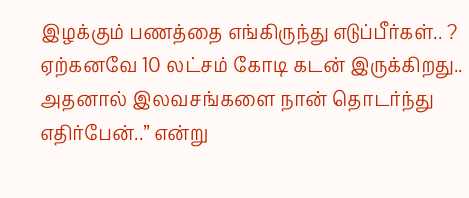இழக்கும் பணத்தை எங்கிருந்து எடுப்பீர்கள்.. ? ஏற்கனவே 10 லட்சம் கோடி கடன் இருக்கிறது.. அதனால் இலவசங்களை நான் தொடர்ந்து எதிர்பேன்..” என்று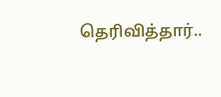தெரிவித்தார்..